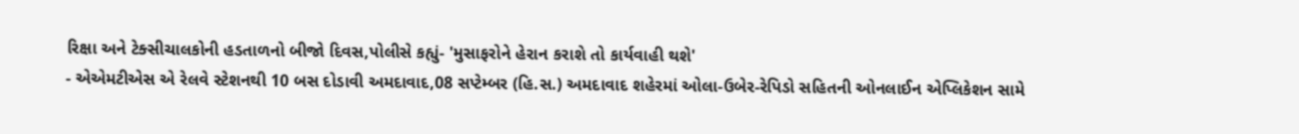રિક્ષા અને ટેક્સીચાલકોની હડતાળનો બીજો દિવસ,પોલીસે કહ્યું- 'મુસાફરોને હેરાન કરાશે તો કાર્યવાહી થશે'
- એએમટીએસ એ રેલવે સ્ટેશનથી 10 બસ દોડાવી અમદાવાદ,08 સપ્ટેમ્બર (હિ.સ.) અમદાવાદ શહેરમાં ઓલા-ઉબેર-રેપિડો સહિતની ઓનલાઈન એપ્લિકેશન સામે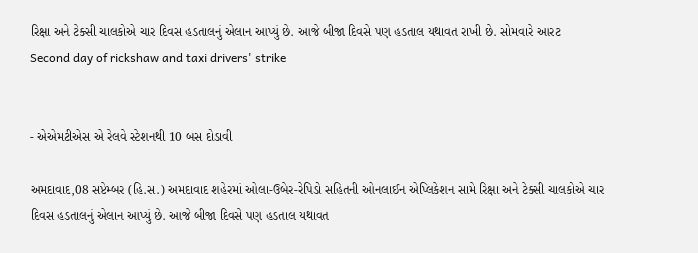રિક્ષા અને ટેક્સી ચાલકોએ ચાર દિવસ હડતાલનું એલાન આપ્યું છે. આજે બીજા દિવસે પણ હડતાલ યથાવત રાખી છે. સોમવારે આરટ
Second day of rickshaw and taxi drivers' strike


- એએમટીએસ એ રેલવે સ્ટેશનથી 10 બસ દોડાવી

અમદાવાદ,08 સપ્ટેમ્બર (હિ.સ.) અમદાવાદ શહેરમાં ઓલા-ઉબેર-રેપિડો સહિતની ઓનલાઈન એપ્લિકેશન સામે રિક્ષા અને ટેક્સી ચાલકોએ ચાર દિવસ હડતાલનું એલાન આપ્યું છે. આજે બીજા દિવસે પણ હડતાલ યથાવત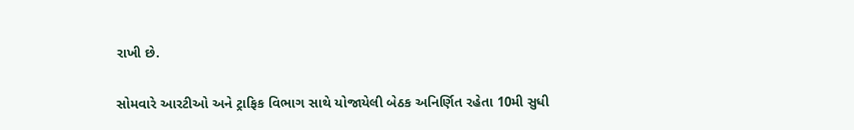રાખી છે.

સોમવારે આરટીઓ અને ટ્રાફિક વિભાગ સાથે યોજાયેલી બેઠક અનિર્ણિત રહેતા 10મી સુધી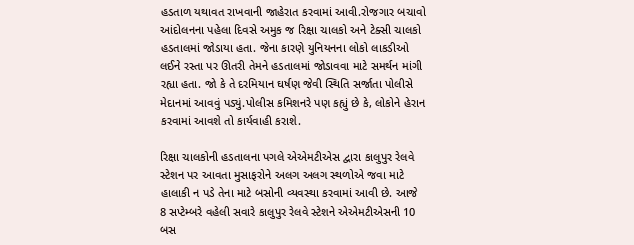હડતાળ યથાવત રાખવાની જાહેરાત કરવામાં આવી.રોજગાર બચાવો આંદોલનના પહેલા દિવસે અમુક જ રિક્ષા ચાલકો અને ટેક્સી ચાલકો હડતાલમાં જોડાયા હતા. જેના કારણે યુનિયનના લોકો લાકડીઓ લઈને રસ્તા પર ઊતરી તેમને હડતાલમાં જોડાવવા માટે સમર્થન માંગી રહ્યા હતા. જો કે તે દરમિયાન ઘર્ષણ જેવી સ્થિતિ સર્જાતા પોલીસે મેદાનમાં આવવું પડ્યું.પોલીસ કમિશનરે પણ કહ્યું છે કે, લોકોને હેરાન કરવામાં આવશે તો કાર્યવાહી કરાશે.

રિક્ષા ચાલકોની હડતાલના પગલે એએમટીએસ દ્વારા કાલુપુર રેલવે સ્ટેશન પર આવતા મુસાફરોને અલગ અલગ સ્થળોએ જવા માટે હાલાકી ન પડે તેના માટે બસોની વ્યવસ્થા કરવામાં આવી છે. આજે 8 સપ્ટેમ્બરે વહેલી સવારે કાલુપુર રેલવે સ્ટેશને એએમટીએસની 10 બસ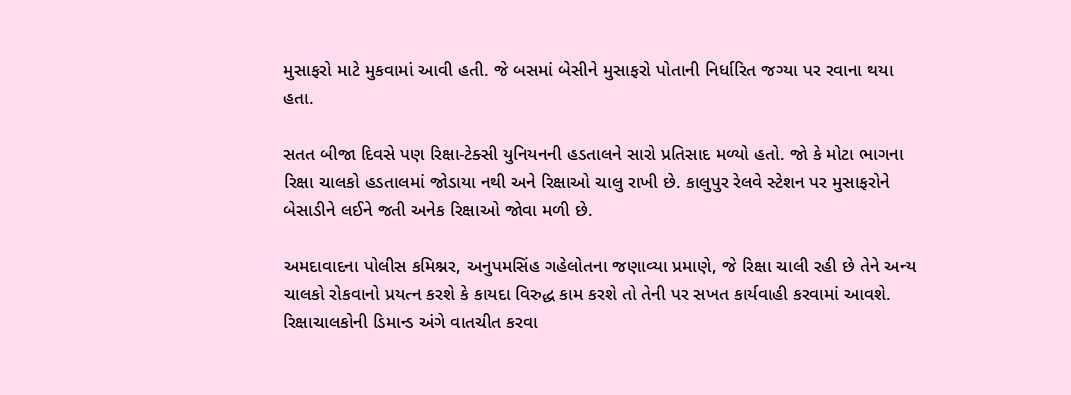મુસાફરો માટે મુકવામાં આવી હતી. જે બસમાં બેસીને મુસાફરો પોતાની નિર્ધારિત જગ્યા પર રવાના થયા હતા.

સતત બીજા દિવસે પણ રિક્ષા-ટેક્સી યુનિયનની હડતાલને સારો પ્રતિસાદ મળ્યો હતો. જો કે મોટા ભાગના રિક્ષા ચાલકો હડતાલમાં જોડાયા નથી અને રિક્ષાઓ ચાલુ રાખી છે. કાલુપુર રેલવે સ્ટેશન પર મુસાફરોને બેસાડીને લઈને જતી અનેક રિક્ષાઓ જોવા મળી છે.

અમદાવાદના પોલીસ કમિશ્નર, અનુપમસિંહ ગહેલોતના જણાવ્યા પ્રમાણે, જે રિક્ષા ચાલી રહી છે તેને અન્ય ચાલકો રોકવાનો પ્રયત્ન કરશે કે કાયદા વિરુદ્ધ કામ કરશે તો તેની પર સખત કાર્યવાહી કરવામાં આવશે. રિક્ષાચાલકોની ડિમાન્ડ અંગે વાતચીત કરવા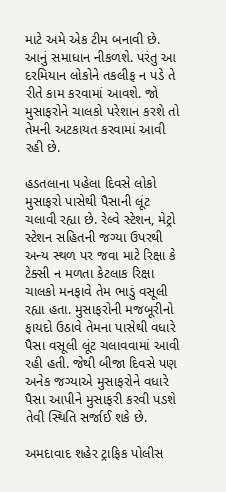માટે અમે એક ટીમ બનાવી છે. આનું સમાધાન નીકળશે. પરંતુ આ દરમિયાન લોકોને તકલીફ ન પડે તે રીતે કામ કરવામાં આવશે. જો મુસાફરોને ચાલકો પરેશાન કરશે તો તેમની અટકાયત કરવામાં આવી રહી છે.

હડતલાના પહેલા દિવસે લોકો મુસાફરો પાસેથી પૈસાની લૂંટ ચલાવી રહ્યા છે. રેલ્વે સ્ટેશન, મેટ્રો સ્ટેશન સહિતની જગ્યા ઉપરથી અન્ય સ્થળ પર જવા માટે રિક્ષા કે ટેક્સી ન મળતા કેટલાક રિક્ષા ચાલકો મનફાવે તેમ ભાડું વસૂલી રહ્યા હતા. મુસાફરોની મજબૂરીનો ફાયદો ઉઠાવે તેમના પાસેથી વધારે પૈસા વસૂલી લૂંટ ચલાવવામાં આવી રહી હતી. જેથી બીજા દિવસે પણ અનેક જગ્યાએ મુસાફરોને વધારે પૈસા આપીને મુસાફરી કરવી પડશે તેવી સ્થિતિ સર્જાઈ શકે છે.

અમદાવાદ શહેર ટ્રાફિક પોલીસ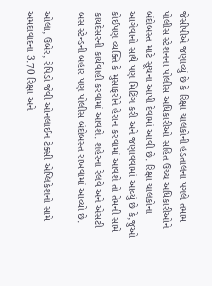જેસીપીએ જણાવ્યું છે કે રિક્ષા ચાલકોની હડતાલના પગલે તમામ પોલીસ સ્ટેશનના પોલીસ અધિકારીઓ સહિત ઉચ્ચ અધિકારીઓને બંદોબસ્ત માટે સૂચના આપી દેવામાં આવી છે. રિક્ષા ચાલકોના આગેવાનો સાથે પણ મિટિંગ કરી અને જણાવવામાં આવ્યું છે કે,જુઓ કોઈપણ વ્યક્તિ કે મુસાફરોને હેરાન કરવામાં આવશે તો તેમની સામે કાયદેસરની કાર્યવાહી કરવામાં આવશે. શહેરના રેલવે અને એસટી બસ સ્ટેન્ડની બહાર પણ પોલીસ બંદોબસ્ત રાખવામાં આવ્યો છે.

ઓલા, ઉબેર, રેપિડો જેવી ઓનલાઈન ટેક્સી એપ્લિકેશનો સામે અમદાવાદના 3.70 રિક્ષા અને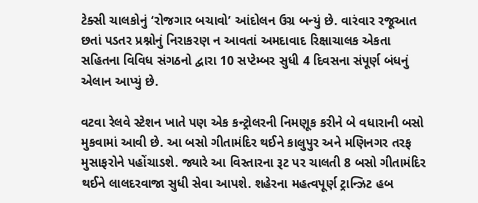ટેક્સી ચાલકોનું ‘રોજગાર બચાવો’ આંદોલન ઉગ્ર બન્યું છે. વારંવાર રજૂઆત છતાં પડતર પ્રશ્નોનું નિરાકરણ ન આવતાં અમદાવાદ રિક્ષાચાલક એકતા સહિતના વિવિધ સંગઠનો દ્વારા 10 સપ્ટેમ્બર સુધી 4 દિવસના સંપૂર્ણ બંધનું એલાન આપ્યું છે.

વટવા રેલવે સ્ટેશન ખાતે પણ એક કન્ટ્રોલરની નિમણૂક કરીને બે વધારાની બસો મુકવામાં આવી છે. આ બસો ગીતામંદિર થઈને કાલુપુર અને મણિનગર તરફ મુસાફરોને પહોંચાડશે. જ્યારે આ વિસ્તારના રૂટ પર ચાલતી 8 બસો ગીતામંદિર થઈને લાલદરવાજા સુધી સેવા આપશે. શહેરના મહત્વપૂર્ણ ટ્રાન્ઝિટ હબ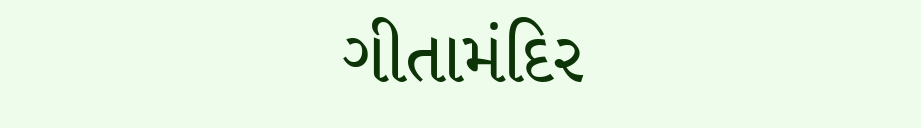ગીતામંદિર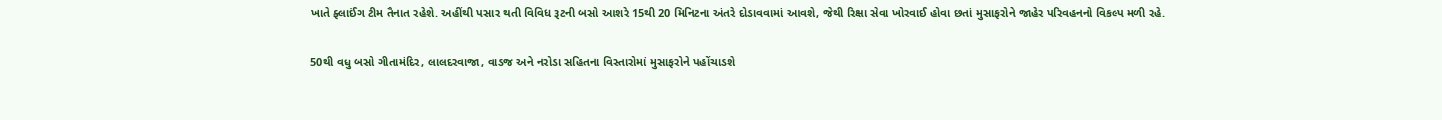ખાતે ફ્લાઈંગ ટીમ તૈનાત રહેશે. અહીંથી પસાર થતી વિવિધ રૂટની બસો આશરે 15થી 20 મિનિટના અંતરે દોડાવવામાં આવશે, જેથી રિક્ષા સેવા ખોરવાઈ હોવા છતાં મુસાફરોને જાહેર પરિવહનનો વિકલ્પ મળી રહે.

50થી વધુ બસો ગીતામંદિર, લાલદરવાજા, વાડજ અને નરોડા સહિતના વિસ્તારોમાં મુસાફરોને પહોંચાડશે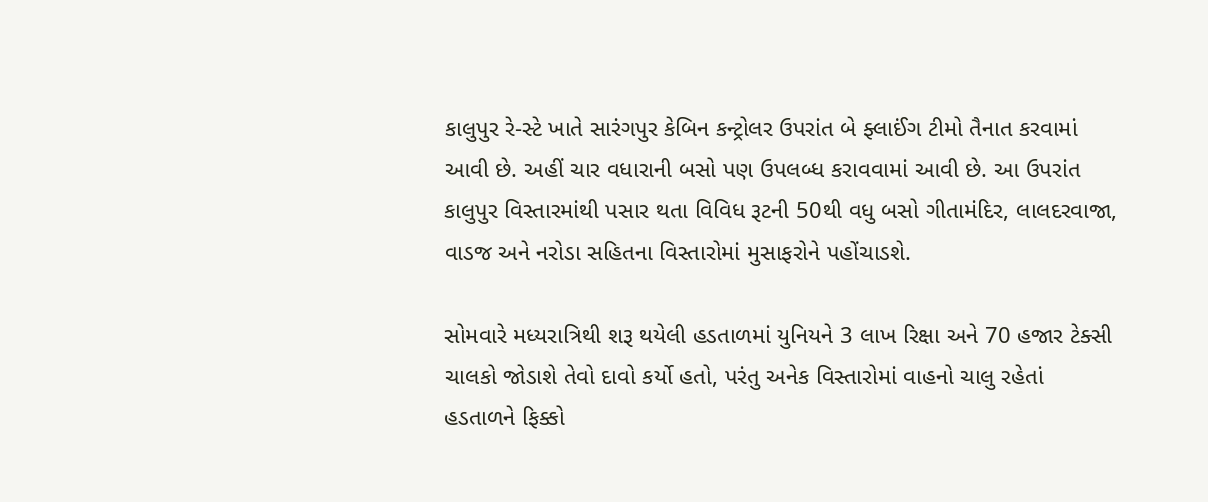કાલુપુર રે-સ્ટે ખાતે સારંગપુર કેબિન કન્ટ્રોલર ઉપરાંત બે ફ્લાઈંગ ટીમો તૈનાત કરવામાં આવી છે. અહીં ચાર વધારાની બસો પણ ઉપલબ્ધ કરાવવામાં આવી છે. આ ઉપરાંત કાલુપુર વિસ્તારમાંથી પસાર થતા વિવિધ રૂટની 50થી વધુ બસો ગીતામંદિર, લાલદરવાજા, વાડજ અને નરોડા સહિતના વિસ્તારોમાં મુસાફરોને પહોંચાડશે.

સોમવારે મધ્યરાત્રિથી શરૂ થયેલી હડતાળમાં યુનિયને 3 લાખ રિક્ષા અને 70 હજાર ટેક્સી ચાલકો જોડાશે તેવો દાવો કર્યો હતો, પરંતુ અનેક વિસ્તારોમાં વાહનો ચાલુ રહેતાં હડતાળને ફિક્કો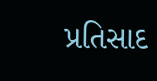પ્રતિસાદ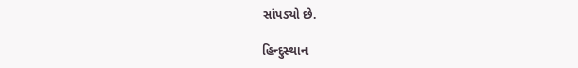સાંપડ્યો છે.

હિન્દુસ્થાન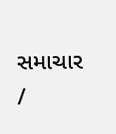સમાચાર /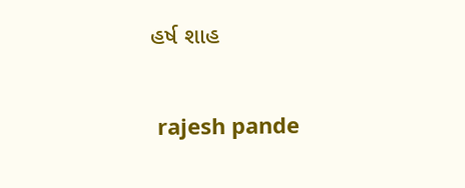હર્ષ શાહ


 rajesh pande